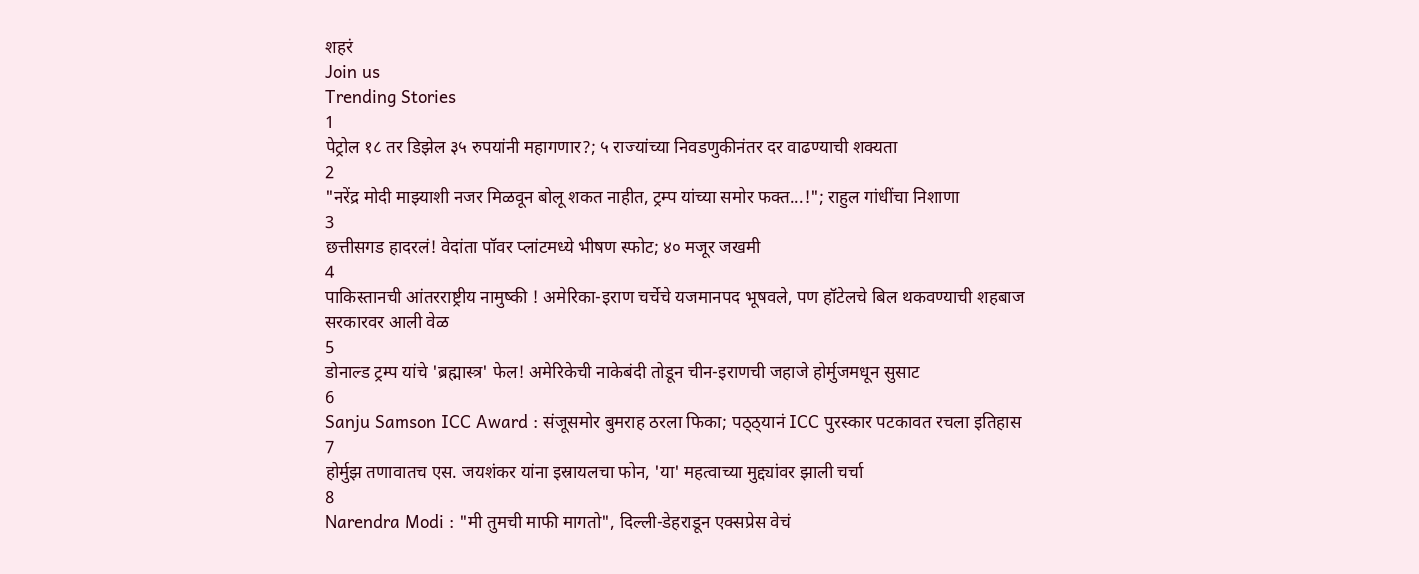शहरं
Join us
Trending Stories
1
पेट्रोल १८ तर डिझेल ३५ रुपयांनी महागणार?; ५ राज्यांच्या निवडणुकीनंतर दर वाढण्याची शक्यता
2
"नरेंद्र मोदी माझ्याशी नजर मिळवून बोलू शकत नाहीत, ट्रम्प यांच्या समोर फक्त...!"; राहुल गांधींचा निशाणा
3
छत्तीसगड हादरलं! वेदांता पॉवर प्लांटमध्ये भीषण स्फोट; ४० मजूर जखमी
4
पाकिस्तानची आंतरराष्ट्रीय नामुष्की ! अमेरिका-इराण चर्चेचे यजमानपद भूषवले, पण हॉटेलचे बिल थकवण्याची शहबाज सरकारवर आली वेळ
5
डोनाल्ड ट्रम्प यांचे 'ब्रह्मास्त्र' फेल! अमेरिकेची नाकेबंदी तोडून चीन-इराणची जहाजे होर्मुजमधून सुसाट
6
Sanju Samson ICC Award : संजूसमोर बुमराह ठरला फिका; पठ्ठ्यानं ICC पुरस्कार पटकावत रचला इतिहास
7
होर्मुझ तणावातच एस. जयशंकर यांना इस्रायलचा फोन, 'या' महत्वाच्या मुद्द्यांवर झाली चर्चा
8
Narendra Modi : "मी तुमची माफी मागतो", दिल्ली-डेहराडून एक्सप्रेस वेचं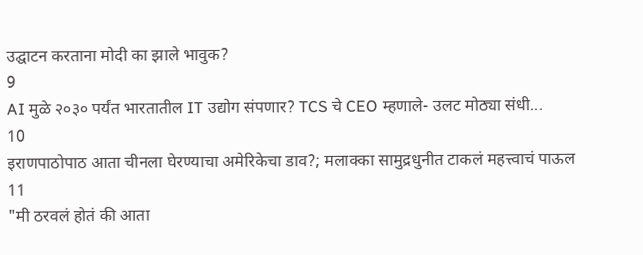उद्घाटन करताना मोदी का झाले भावुक?
9
AI मुळे २०३० पर्यंत भारतातील IT उद्योग संपणार? TCS चे CEO म्हणाले- उलट मोठ्या संधी...
10
इराणपाठोपाठ आता चीनला घेरण्याचा अमेरिकेचा डाव?; मलाक्का सामुद्रधुनीत टाकलं महत्त्वाचं पाऊल
11
"मी ठरवलं होतं की आता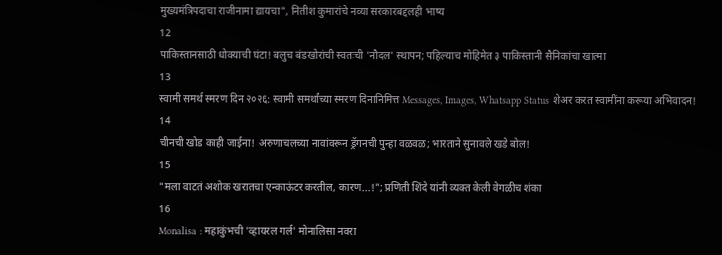मुख्यमंत्रि‍पदाचा राजीनामा द्यायचा", नितीश कुमारांचे नव्या सरकारबद्दलही भाष्य
12
पाकिस्तानसाठी धोक्याची घंटा! बलुच बंडखोरांची स्वतःची 'नौदल' स्थापन; पहिल्याच मोहिमेत ३ पाकिस्तानी सैनिकांचा खात्मा
13
स्वामी समर्थ स्मरण दिन २०२६: स्वामी समर्थांच्या स्मरण दिनानिमित्त Messages, Images, Whatsapp Status शेअर करत स्वामींना करूया अभिवादन!
14
चीनची खोड काही जाईना! अरुणाचलच्या नावांवरून ड्रॅगनची पुन्हा वळवळ; भारताने सुनावले खडे बोल!
15
"मला वाटतं अशोक खरातचा एन्काऊंटर करतील, कारण...!"; प्रणिती शिंदे यांनी व्यक्त केली वेगळीच शंका
16
Monalisa : महाकुंभची 'व्हायरल गर्ल' मोनालिसा नवरा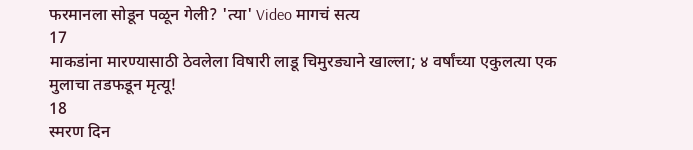फरमानला सोडून पळून गेली? 'त्या' Video मागचं सत्य
17
माकडांना मारण्यासाठी ठेवलेला विषारी लाडू चिमुरड्याने खाल्ला; ४ वर्षांच्या एकुलत्या एक मुलाचा तडफडून मृत्यू!
18
स्मरण दिन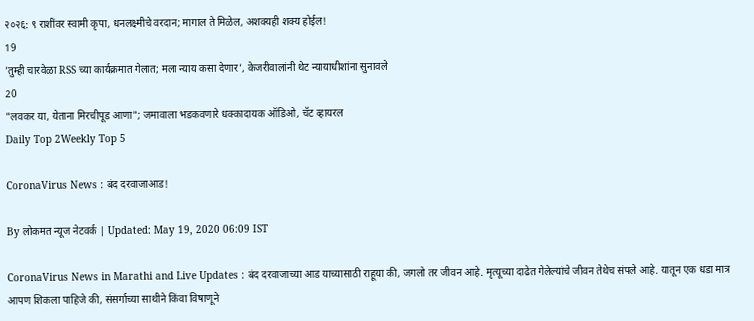२०२६: ९ राशींवर स्वामी कृपा, धनलक्ष्मीचे वरदान; मागाल ते मिळेल, अशक्यही शक्य होईल!
19
'तुम्ही चारवेळा RSS च्या कार्यक्रमात गेलात; मला न्याय कसा देणार', केजरीवालांनी थेट न्यायाधीशांना सुनावले
20
"लवकर या, येताना मिरचीपूड आणा"; जमावाला भडकवणारे धक्कादायक ऑडिओ, चॅट व्हायरल
Daily Top 2Weekly Top 5

CoronaVirus News : बंद दरवाजाआड!

By लोकमत न्यूज नेटवर्क | Updated: May 19, 2020 06:09 IST

CoronaVirus News in Marathi and Live Updates : बंद दरवाजाच्या आड याच्यासाठी राहूया की, जगलो तर जीवन आहे. मृत्यूच्या दाढेत गेलेल्यांचे जीवन तेथेच संपले आहे. यातून एक धडा मात्र आपण शिकला पाहिजे की, संसर्गाच्या साथीने किंवा विषाणूने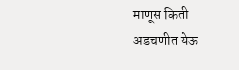माणूस किती अडचणीत येऊ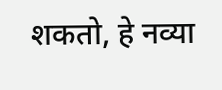शकतो, हे नव्या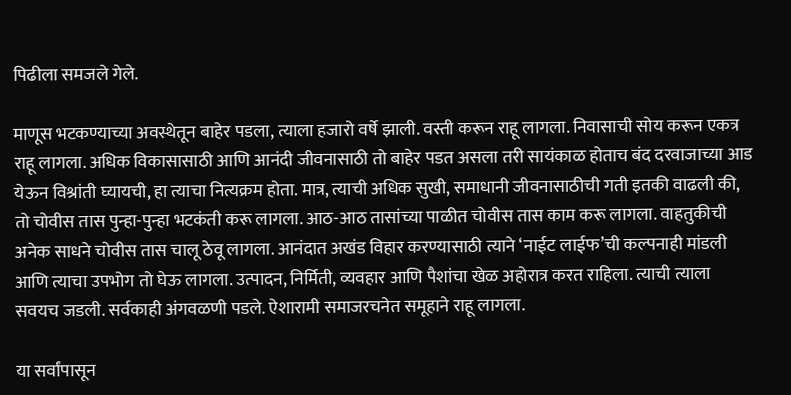पिढीला समजले गेले.

माणूस भटकण्याच्या अवस्थेतून बाहेर पडला, त्याला हजारो वर्षे झाली. वस्ती करून राहू लागला. निवासाची सोय करून एकत्र राहू लागला. अधिक विकासासाठी आणि आनंदी जीवनासाठी तो बाहेर पडत असला तरी सायंकाळ होताच बंद दरवाजाच्या आड येऊन विश्रांती घ्यायची, हा त्याचा नित्यक्रम होता. मात्र, त्याची अधिक सुखी, समाधानी जीवनासाठीची गती इतकी वाढली की, तो चोवीस तास पुन्हा-पुन्हा भटकंती करू लागला. आठ-आठ तासांच्या पाळीत चोवीस तास काम करू लागला. वाहतुकीची अनेक साधने चोवीस तास चालू ठेवू लागला. आनंदात अखंड विहार करण्यासाठी त्याने ‘नाईट लाईफ’ची कल्पनाही मांडली आणि त्याचा उपभोग तो घेऊ लागला. उत्पादन, निर्मिती, व्यवहार आणि पैशांचा खेळ अहोरात्र करत राहिला. त्याची त्याला सवयच जडली. सर्वकाही अंगवळणी पडले. ऐशारामी समाजरचनेत समूहाने राहू लागला.

या सर्वांपासून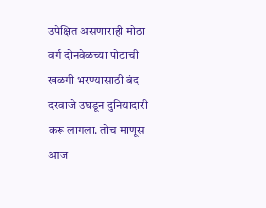उपेक्षित असणाराही मोठा वर्ग दोनवेळच्या पोटाची खळगी भरण्यासाठी बंद दरवाजे उघडून दुनियादारी करू लागला. तोच माणूस आज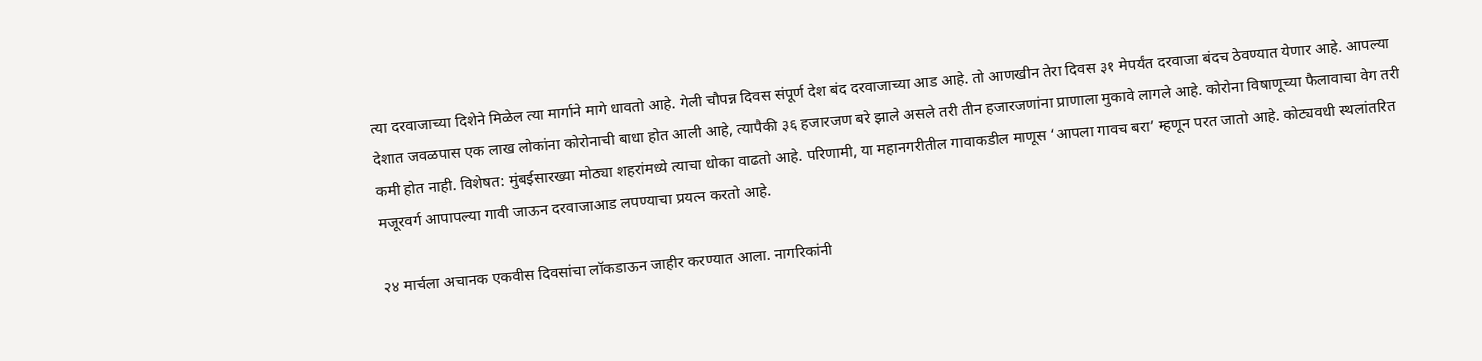त्या दरवाजाच्या दिशेने मिळेल त्या मार्गाने मागे धावतो आहे. गेली चौपन्न दिवस संपूर्ण देश बंद दरवाजाच्या आड आहे. तो आणखीन तेरा दिवस ३१ मेपर्यंत दरवाजा बंदच ठेवण्यात येणार आहे. आपल्या देशात जवळपास एक लाख लोकांना कोरोनाची बाधा होत आली आहे, त्यापैकी ३६ हजारजण बरे झाले असले तरी तीन हजारजणांना प्राणाला मुकावे लागले आहे. कोरोना विषाणूच्या फैलावाचा वेग तरी कमी होत नाही. विशेषत: मुंबईसारख्या मोठ्या शहरांमध्ये त्याचा धोका वाढतो आहे. परिणामी, या महानगरीतील गावाकडील माणूस ‘आपला गावच बरा’ म्हणून परत जातो आहे. कोट्यवधी स्थलांतरित मजूरवर्ग आपापल्या गावी जाऊन दरवाजाआड लपण्याचा प्रयत्न करतो आहे.

२४ मार्चला अचानक एकवीस दिवसांचा लॉकडाऊन जाहीर करण्यात आला. नागरिकांनी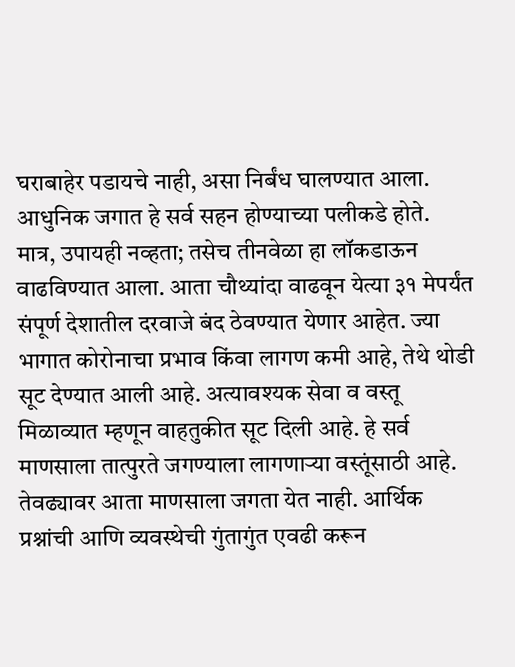घराबाहेर पडायचे नाही, असा निर्बंध घालण्यात आला. आधुनिक जगात हे सर्व सहन होण्याच्या पलीकडे होते. मात्र, उपायही नव्हता; तसेच तीनवेळा हा लॉकडाऊन वाढविण्यात आला. आता चौथ्यांदा वाढवून येत्या ३१ मेपर्यंत संपूर्ण देशातील दरवाजे बंद ठेवण्यात येणार आहेत. ज्या भागात कोरोनाचा प्रभाव किंवा लागण कमी आहे, तेथे थोडी सूट देण्यात आली आहे. अत्यावश्यक सेवा व वस्तू मिळाव्यात म्हणून वाहतुकीत सूट दिली आहे. हे सर्व माणसाला तात्पुरते जगण्याला लागणाऱ्या वस्तूंसाठी आहे. तेवढ्यावर आता माणसाला जगता येत नाही. आर्थिक प्रश्नांची आणि व्यवस्थेची गुंतागुंत एवढी करून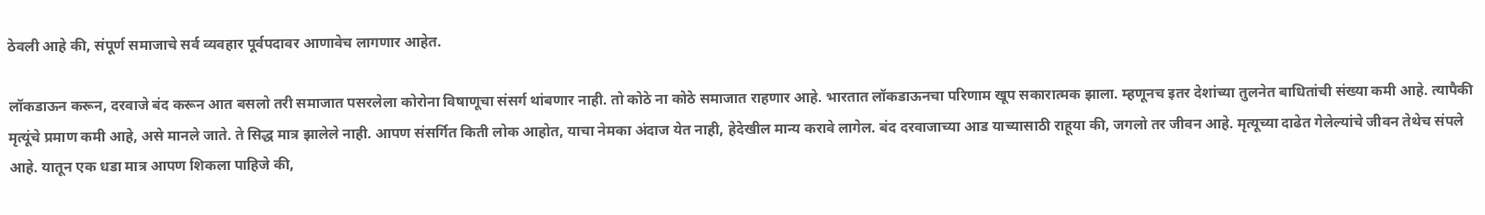ठेवली आहे की, संपूर्ण समाजाचे सर्व व्यवहार पूर्वपदावर आणावेच लागणार आहेत.

लॉकडाऊन करून, दरवाजे बंद करून आत बसलो तरी समाजात पसरलेला कोरोना विषाणूचा संसर्ग थांबणार नाही. तो कोठे ना कोठे समाजात राहणार आहे. भारतात लॉकडाऊनचा परिणाम खूप सकारात्मक झाला. म्हणूनच इतर देशांच्या तुलनेत बाधितांची संख्या कमी आहे. त्यापैकी मृत्यूंचे प्रमाण कमी आहे, असे मानले जाते. ते सिद्ध मात्र झालेले नाही. आपण संसर्गित किती लोक आहोत, याचा नेमका अंदाज येत नाही, हेदेखील मान्य करावे लागेल. बंद दरवाजाच्या आड याच्यासाठी राहूया की, जगलो तर जीवन आहे. मृत्यूच्या दाढेत गेलेल्यांचे जीवन तेथेच संपले आहे. यातून एक धडा मात्र आपण शिकला पाहिजे की,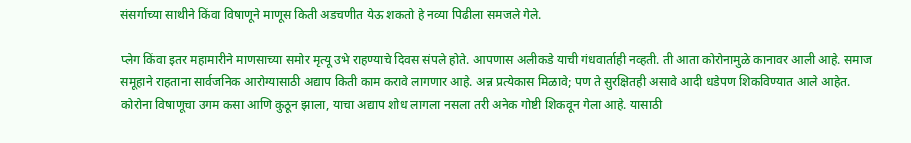संसर्गाच्या साथीने किंवा विषाणूने माणूस किती अडचणीत येऊ शकतो हे नव्या पिढीला समजले गेले.

प्लेग किंवा इतर महामारीने माणसाच्या समोर मृत्यू उभे राहण्याचे दिवस संपले होते. आपणास अलीकडे याची गंधवार्ताही नव्हती. ती आता कोरोनामुळे कानावर आली आहे. समाज समूहाने राहताना सार्वजनिक आरोग्यासाठी अद्याप किती काम करावे लागणार आहे. अन्न प्रत्येकास मिळावे; पण ते सुरक्षितही असावे आदी धडेपण शिकविण्यात आले आहेत. कोरोना विषाणूचा उगम कसा आणि कुठून झाला, याचा अद्याप शोध लागला नसला तरी अनेक गोष्टी शिकवून गेला आहे. यासाठी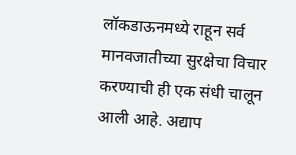लॉकडाऊनमध्ये राहून सर्व मानवजातीच्या सुरक्षेचा विचार करण्याची ही एक संधी चालून आली आहे. अद्याप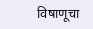विषाणूचा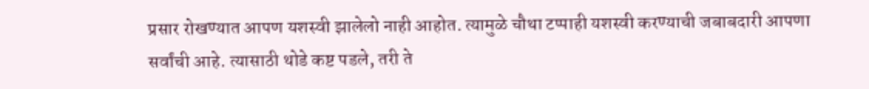प्रसार रोखण्यात आपण यशस्वी झालेलो नाही आहोत. त्यामुळे चौथा टप्पाही यशस्वी करण्याची जबाबदारी आपणा सर्वांची आहे. त्यासाठी थोडे कष्ट पडले, तरी ते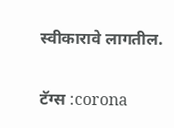स्वीकारावे लागतील.

टॅग्स :corona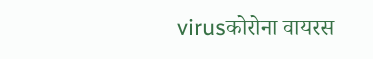virusकोरोना वायरस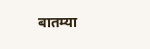बातम्या